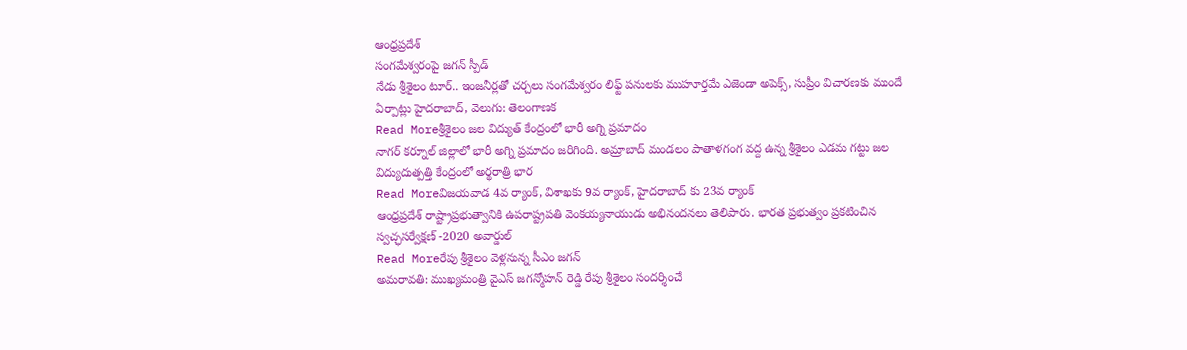ఆంధ్రప్రదేశ్
సంగమేశ్వరంపై జగన్ స్పీడ్
నేడు శ్రీశైలం టూర్.. ఇంజనీర్లతో చర్చలు సంగమేశ్వరం లిఫ్ట్ పనులకు ముహూర్తమే ఎజెండా అపెక్స్, సుప్రీం విచారణకు ముందే ఏర్పాట్లు హైదరాబాద్, వెలుగు: తెలంగాణక
Read Moreశ్రీశైలం జల విద్యుత్ కేంద్రంలో భారీ అగ్ని ప్రమాదం
నాగర్ కర్నూల్ జిల్లాలో భారీ అగ్ని ప్రమాదం జరిగింది. అమ్రాబాద్ మండలం పాతాళగంగ వద్ద ఉన్న శ్రీశైలం ఎడమ గట్టు జల విద్యుదుత్పత్తి కేంద్రంలో అర్థరాత్రి భార
Read Moreవిజయవాడ 4వ ర్యాంక్, విశాఖకు 9వ ర్యాంక్, హైదరాబాద్ కు 23వ ర్యాంక్
ఆంధ్రప్రదేశ్ రాష్ట్రాప్రభుత్వానికి ఉపరాష్ట్రపతి వెంకయ్యనాయుడు అభినందనలు తెలిపారు. భారత ప్రభుత్వం ప్రకటించిన స్వచ్ఛసర్వేక్షణ్ -2020 అవార్డుల్
Read Moreరేపు శ్రీశైలం వెళ్లనున్న సీఎం జగన్
అమరావతి: ముఖ్యమంత్రి వైఎస్ జగన్మోహన్ రెడ్డి రేపు శ్రీశైలం సందర్శించే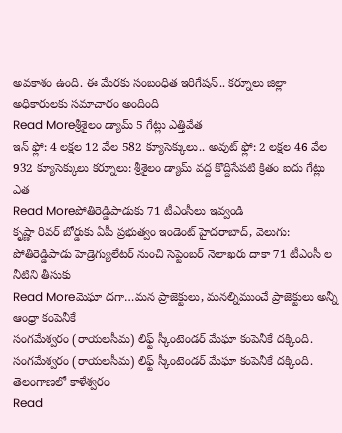అవకాశం ఉంది. ఈ మేరకు సంబంధిత ఇరిగేషన్.. కర్నూలు జిల్లా అధికారులకు సమాచారం అందింది
Read Moreశ్రీశైలం డ్యామ్ 5 గేట్లు ఎత్తివేత
ఇన్ ఫ్లో: 4 లక్షల 12 వేల 582 క్యూసెక్కులు.. అవుట్ ఫ్లో: 2 లక్షల 46 వేల 932 క్యూసెక్కులు కర్నూలు: శ్రీశైలం డ్యామ్ వద్ద కొద్దిసేపటి క్రితం ఐదు గేట్లు ఎత
Read Moreపోతిరెడ్డిపాడుకు 71 టీఎంసీలు ఇవ్వండి
కృష్ణా రివర్ బోర్డుకు ఏపీ ప్రభుత్వం ఇండెంట్ హైదరాబాద్, వెలుగు: పోతిరెడ్డిపాడు హెడ్రెగ్యులేటర్ నుంచి సెప్టెంబర్ నెలాఖరు దాకా 71 టీఎంసీ ల నీటిని తీసుకు
Read Moreమెఘా దగా…మన ప్రాజెక్టులు, మనల్నిముంచే ప్రాజెక్టులు అన్నీ ఆంధ్రా కంపెనీకే
సంగమేశ్వరం (రాయలసీమ) లిఫ్ట్ స్కీంటెండర్ మేఘా కంపెనీకే దక్కింది. సంగమేశ్వరం (రాయలసీమ) లిఫ్ట్ స్కీంటెండర్ మేఘా కంపెనీకే దక్కింది. తెలంగాణలో కాళేశ్వరం
Read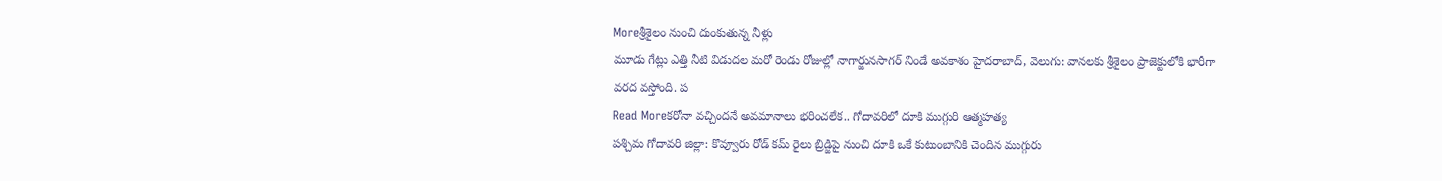Moreశ్రీశైలం నుంచి దుంకుతున్న నీళ్లు
మూడు గేట్లు ఎత్తి నీటి విడుదల మరో రెండు రోజుల్లో నాగార్జునసాగర్ నిండే అవకాశం హైదరాబాద్, వెలుగు: వానలకు శ్రీశైలం ప్రాజెక్టులోకి భారీగా వరద వస్తోంది. ప
Read Moreకరోనా వచ్చిందనే అవమానాలు భరించలేక.. గోదావరిలో దూకి ముగ్గురి ఆత్మహత్య
పశ్చిమ గోదావరి జిల్లా: కొవ్వూరు రోడ్ కమ్ రైలు బ్రిడ్జిపై నుంచి దూకి ఒకే కుటుంబానికి చెందిన ముగ్గురు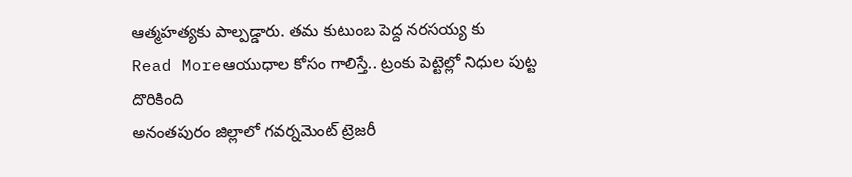ఆత్మహత్యకు పాల్పడ్డారు. తమ కుటుంబ పెద్ద నరసయ్య కు
Read Moreఆయుధాల కోసం గాలిస్తే.. ట్రంకు పెట్టెల్లో నిధుల పుట్ట దొరికింది
అనంతపురం జిల్లాలో గవర్నమెంట్ ట్రెజరీ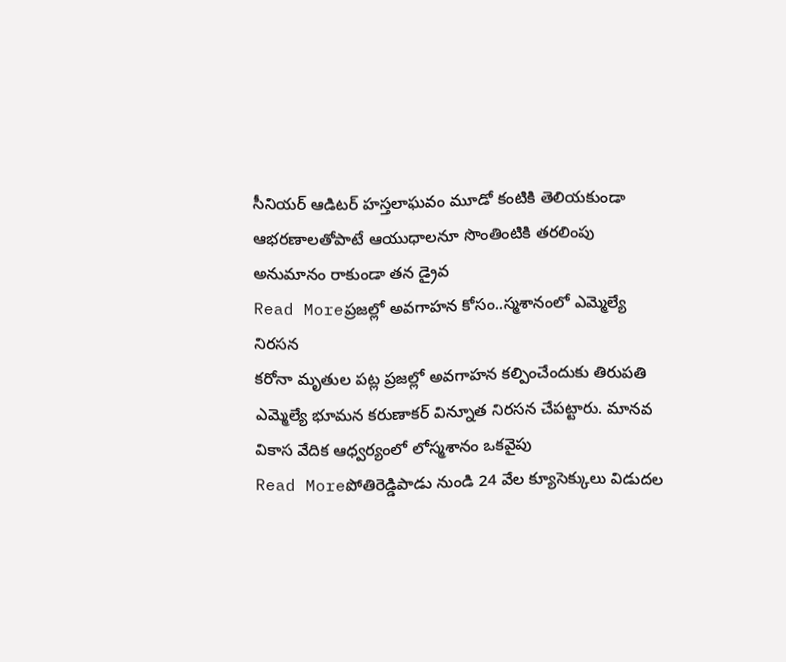సీనియర్ ఆడిటర్ హస్తలాఘవం మూడో కంటికి తెలియకుండా ఆభరణాలతోపాటే ఆయుధాలనూ సొంతింటికి తరలింపు అనుమానం రాకుండా తన డ్రైవ
Read Moreప్రజల్లో అవగాహన కోసం..స్మశానంలో ఎమ్మెల్యే నిరసన
కరోనా మృతుల పట్ల ప్రజల్లో అవగాహన కల్పించేందుకు తిరుపతి ఎమ్మెల్యే భూమన కరుణాకర్ విన్నూత నిరసన చేపట్టారు. మానవ వికాస వేదిక ఆధ్వర్యంలో లోస్మశానం ఒకవైపు
Read Moreపోతిరెడ్డిపాడు నుండి 24 వేల క్యూసెక్కులు విడుదల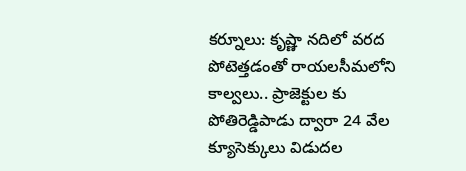కర్నూలు: కృష్ణా నదిలో వరద పోటెత్తడంతో రాయలసీమలోని కాల్వలు.. ప్రాజెక్టుల కు పోతిరెడ్డిపాడు ద్వారా 24 వేల క్యూసెక్కులు విడుదల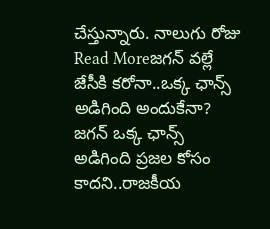చేస్తున్నారు. నాలుగు రోజు
Read Moreజగన్ వల్లే జేసీకి కరోనా..ఒక్క ఛాన్స్ అడిగింది అందుకేనా?
జగన్ ఒక్క ఛాన్స్ అడిగింది ప్రజల కోసం కాదని..రాజకీయ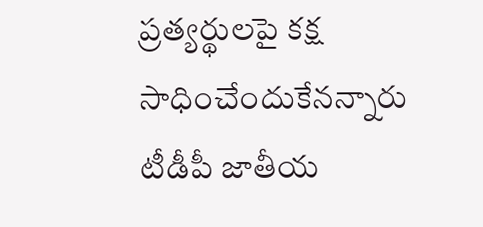ప్రత్యర్థులపై కక్ష సాధించేందుకేనన్నారు టీడీపీ జాతీయ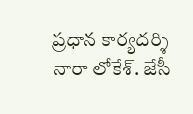ప్రధాన కార్యదర్శి నారా లోకేశ్. జేసీ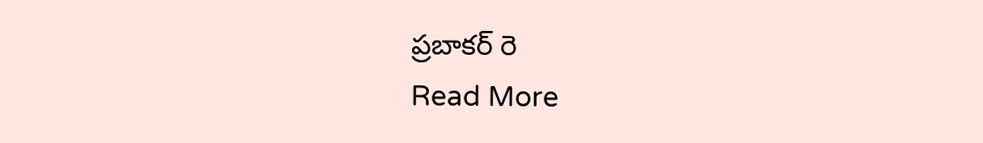ప్రబాకర్ రె
Read More